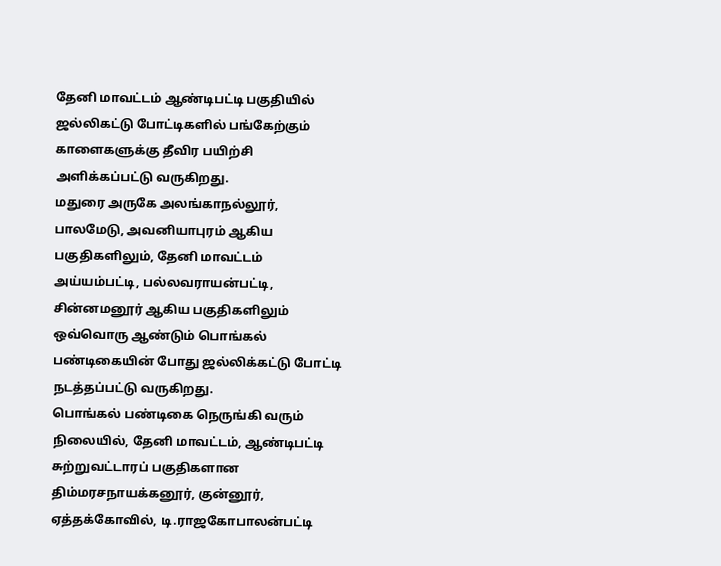தேனி மாவட்டம் ஆண்டிபட்டி பகுதியில் ஜல்லிகட்டு போட்டிகளில் பங்கேற்கும் காளைகளுக்கு தீவிர பயிற்சி அளிக்கப்பட்டு வருகிறது.
மதுரை அருகே அலங்காநல்லூர், பாலமேடு, அவனியாபுரம் ஆகிய பகுதிகளிலும், தேனி மாவட்டம் அய்யம்பட்டி, பல்லவராயன்பட்டி, சின்னமனூர் ஆகிய பகுதிகளிலும் ஒவ்வொரு ஆண்டும் பொங்கல் பண்டிகையின் போது ஜல்லிக்கட்டு போட்டி நடத்தப்பட்டு வருகிறது.
பொங்கல் பண்டிகை நெருங்கி வரும் நிலையில், தேனி மாவட்டம், ஆண்டிபட்டி சுற்றுவட்டாரப் பகுதிகளான திம்மரசநாயக்கனூர், குன்னூர், ஏத்தக்கோவில், டி.ராஜகோபாலன்பட்டி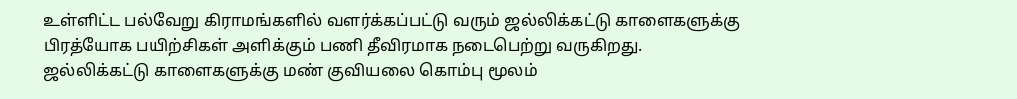உள்ளிட்ட பல்வேறு கிராமங்களில் வளர்க்கப்பட்டு வரும் ஜல்லிக்கட்டு காளைகளுக்கு பிரத்யோக பயிற்சிகள் அளிக்கும் பணி தீவிரமாக நடைபெற்று வருகிறது.
ஜல்லிக்கட்டு காளைகளுக்கு மண் குவியலை கொம்பு மூலம்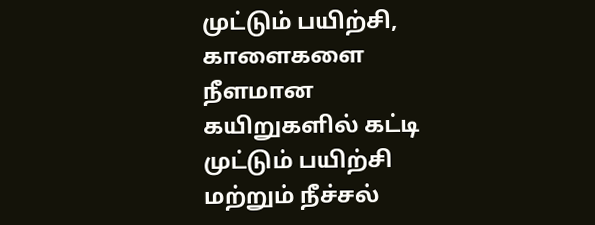முட்டும் பயிற்சி, காளைகளை நீளமான கயிறுகளில் கட்டி முட்டும் பயிற்சி மற்றும் நீச்சல்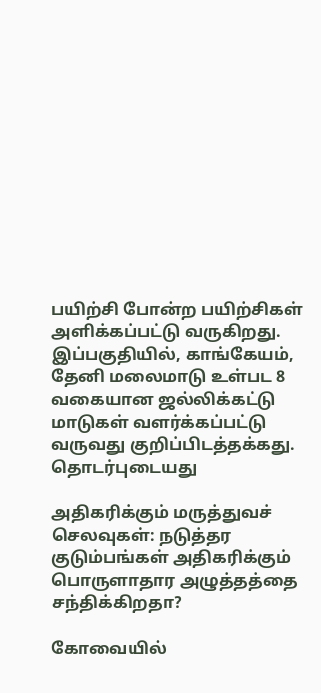பயிற்சி போன்ற பயிற்சிகள் அளிக்கப்பட்டு வருகிறது. இப்பகுதியில், காங்கேயம், தேனி மலைமாடு உள்பட 8 வகையான ஜல்லிக்கட்டு மாடுகள் வளர்க்கப்பட்டு வருவது குறிப்பிடத்தக்கது.
தொடர்புடையது

அதிகரிக்கும் மருத்துவச் செலவுகள்: நடுத்தர குடும்பங்கள் அதிகரிக்கும் பொருளாதார அழுத்தத்தை சந்திக்கிறதா?

கோவையில்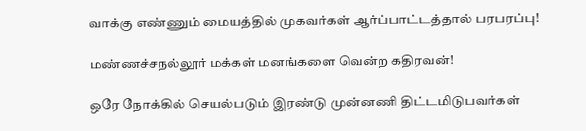வாக்கு எண்ணும் மையத்தில் முகவர்கள் ஆர்ப்பாட்டத்தால் பரபரப்பு!

மண்ணச்சநல்லூர் மக்கள் மனங்களை வென்ற கதிரவன்!

ஒரே நோக்கில் செயல்படும் இரண்டு முன்னணி திட்டமிடுபவர்கள்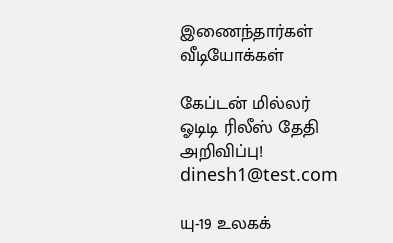இணைந்தார்கள்
வீடியோக்கள்

கேப்டன் மில்லர் ஓடிடி ரிலீஸ் தேதி அறிவிப்பு!
dinesh1@test.com

யு-19 உலகக்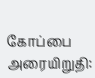கோப்பை அரையிறுதி: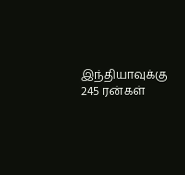இந்தியாவுக்கு 245 ரன்கள்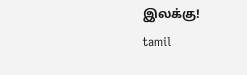இலக்கு!
tamil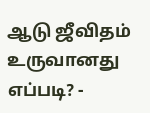ஆடு ஜீவிதம் உருவானது எப்படி? -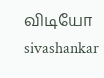விடியோ
sivashankar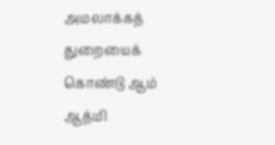அமலாக்கத் துறையைக் கொண்டு ஆம் ஆத்மி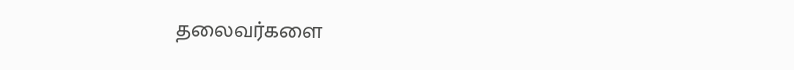தலைவர்களை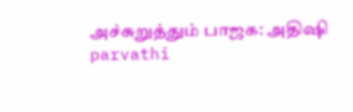அச்சுறுத்தும் பாஜக: அதிஷி
parvathi